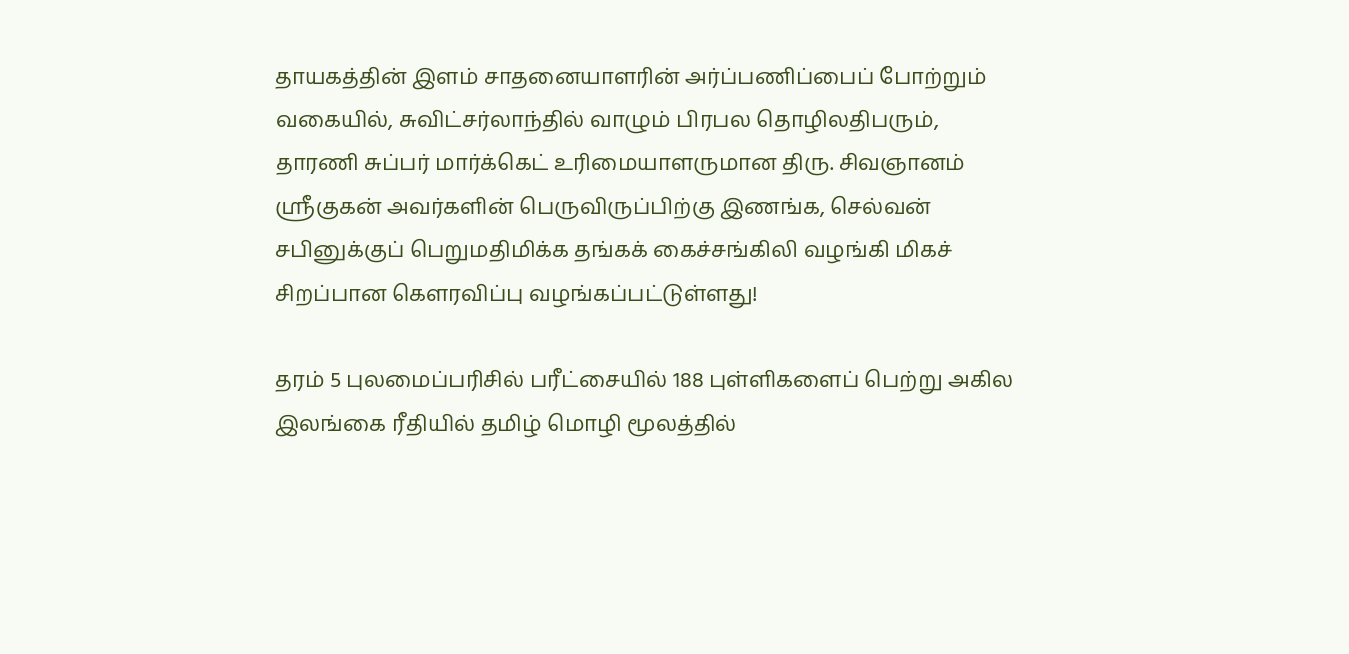தாயகத்தின் இளம் சாதனையாளரின் அர்ப்பணிப்பைப் போற்றும் வகையில், சுவிட்சர்லாந்தில் வாழும் பிரபல தொழிலதிபரும், தாரணி சுப்பர் மார்க்கெட் உரிமையாளருமான திரு. சிவஞானம் ஸ்ரீகுகன் அவர்களின் பெருவிருப்பிற்கு இணங்க, செல்வன் சபினுக்குப் பெறுமதிமிக்க தங்கக் கைச்சங்கிலி வழங்கி மிகச் சிறப்பான கௌரவிப்பு வழங்கப்பட்டுள்ளது!

தரம் 5 புலமைப்பரிசில் பரீட்சையில் 188 புள்ளிகளைப் பெற்று அகில இலங்கை ரீதியில் தமிழ் மொழி மூலத்தில்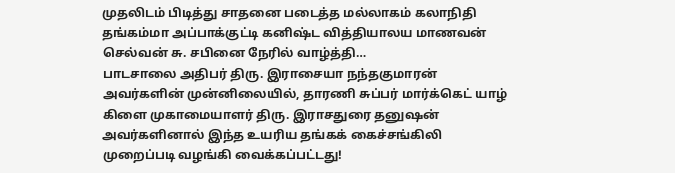முதலிடம் பிடித்து சாதனை படைத்த மல்லாகம் கலாநிதி தங்கம்மா அப்பாக்குட்டி கனிஷ்ட வித்தியாலய மாணவன் செல்வன் சு. சபினை நேரில் வாழ்த்தி…
பாடசாலை அதிபர் திரு. இராசையா நந்தகுமாரன் அவர்களின் முன்னிலையில், தாரணி சுப்பர் மார்க்கெட் யாழ் கிளை முகாமையாளர் திரு. இராசதுரை தனுஷன் அவர்களினால் இந்த உயரிய தங்கக் கைச்சங்கிலி முறைப்படி வழங்கி வைக்கப்பட்டது!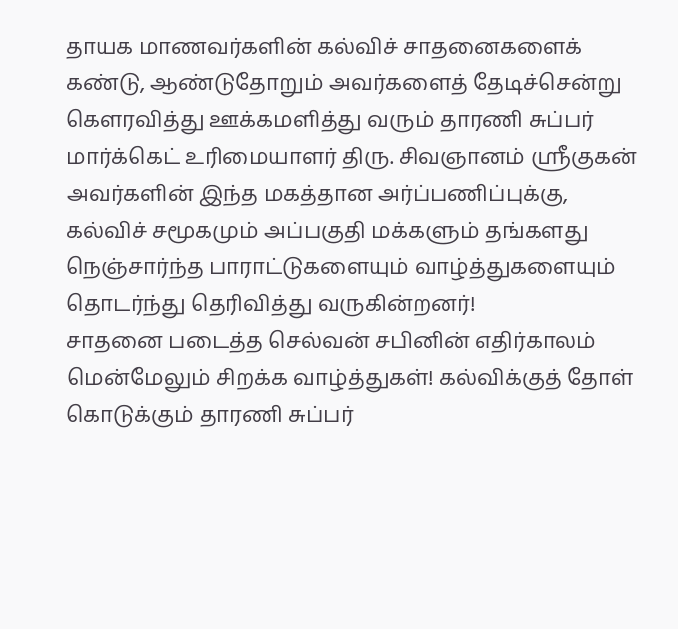தாயக மாணவர்களின் கல்விச் சாதனைகளைக் கண்டு, ஆண்டுதோறும் அவர்களைத் தேடிச்சென்று கௌரவித்து ஊக்கமளித்து வரும் தாரணி சுப்பர் மார்க்கெட் உரிமையாளர் திரு. சிவஞானம் ஸ்ரீகுகன் அவர்களின் இந்த மகத்தான அர்ப்பணிப்புக்கு, கல்விச் சமூகமும் அப்பகுதி மக்களும் தங்களது நெஞ்சார்ந்த பாராட்டுகளையும் வாழ்த்துகளையும் தொடர்ந்து தெரிவித்து வருகின்றனர்!
சாதனை படைத்த செல்வன் சபினின் எதிர்காலம் மென்மேலும் சிறக்க வாழ்த்துகள்! கல்விக்குத் தோள் கொடுக்கும் தாரணி சுப்பர்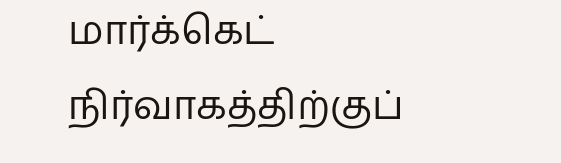மார்க்கெட் நிர்வாகத்திற்குப்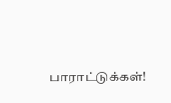பாராட்டுக்கள்!